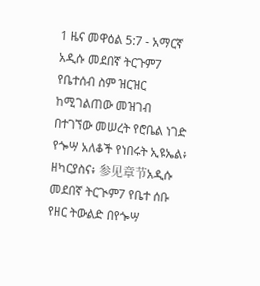1 ዜና መዋዕል 5:7 - አማርኛ አዲሱ መደበኛ ትርጉም7 የቤተሰብ ስም ዝርዝር ከሚገልጠው መዝገብ በተገኘው መሠረት የሮቤል ነገድ የጐሣ አለቆች የነበሩት ኢዩኤል፥ ዘካርያስና፥ 参见章节አዲሱ መደበኛ ትርጒም7 የቤተ ሰቡ የዘር ትውልድ በየጐሣ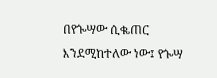በየጐሣው ሲቈጠር እንደሚከተለው ነው፤ የጐሣ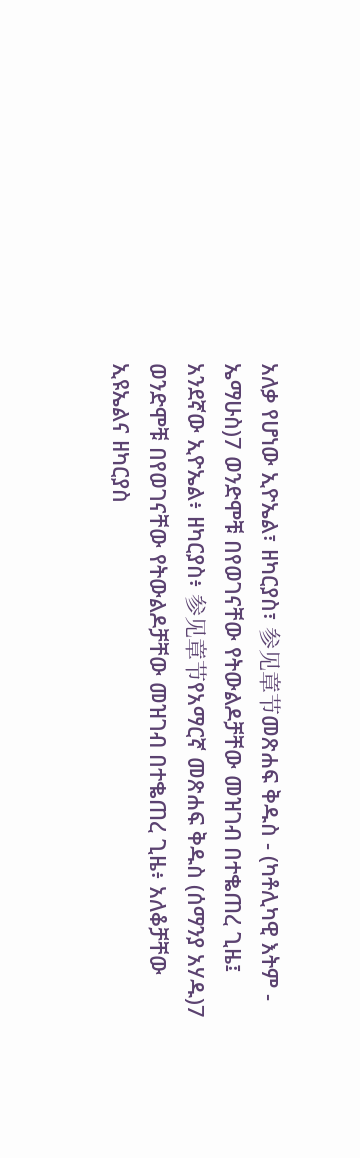አለቃ የሆነው ኢዮኤል፣ ዘካርያስ፣ 参见章节መጽሐፍ ቅዱስ - (ካቶሊካዊ እትም - ኤማሁስ)7 ወንድሞቹ በየወገናቸው የትውልዶቻቸው መዝገብ በተቈጠረ ጊዜ፤ አንደኛው ኢዮኤል፥ ዘካርያስ፥ 参见章节የአማርኛ መጽሐፍ ቅዱስ (ሰማንያ አሃዱ)7 ወንድሞቹ በየወገናቸው የትውልዶቻቸው መዝገብ በተቈጠረ ጊዜ፥ አለቆቻቸው ኢዩኤልና ዘካርያስ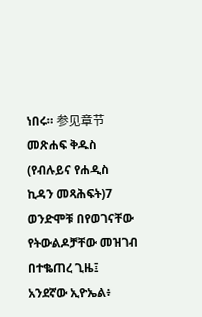ነበሩ። 参见章节መጽሐፍ ቅዱስ (የብሉይና የሐዲስ ኪዳን መጻሕፍት)7 ወንድሞቹ በየወገናቸው የትውልዶቻቸው መዝገብ በተቈጠረ ጊዜ፤ አንደኛው ኢዮኤል፥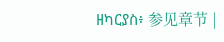ዘካርያስ፥ 参见章节 |